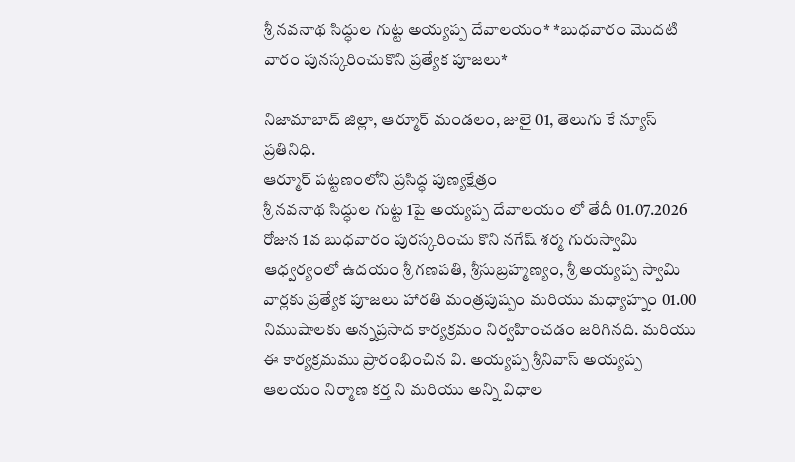శ్రీ నవనాథ సిద్ధుల గుట్ట అయ్యప్ప దేవాలయం* *బుధవారం మొదటి వారం పునస్కరించుకొని ప్రత్యేక పూజలు*

నిజామాబాద్ జిల్లా, ఆర్మూర్ మండలం, జులై 01, తెలుగు కే న్యూస్ ప్రతినిధి.
ఆర్మూర్ పట్టణంలోని ప్రసిద్ధ పుణ్యక్షేత్రం
శ్రీ నవనాథ సిద్ధుల గుట్ట 1పై అయ్యప్ప దేవాలయం లో తేదీ 01.07.2026 రోజున 1వ బుధవారం పురస్కరించు కొని నగేష్ శర్మ గురుస్వామి ఆధ్వర్యంలో ఉదయం శ్రీ గణపతి, శ్రీసుబ్రహ్మణ్యం, శ్రీ అయ్యప్ప స్వామి వార్లకు ప్రత్యేక పూజలు హారతి మంత్రపుష్పం మరియు మధ్యాహ్నం 01.00 నిముషాలకు అన్నప్రసాద కార్యక్రమం నిర్వహించడం జరిగినది. మరియు ఈ కార్యక్రమము ప్రారంభించిన వి. అయ్యప్ప శ్రీనివాస్ అయ్యప్ప ఆలయం నిర్మాణ కర్త ని మరియు అన్ని విధాల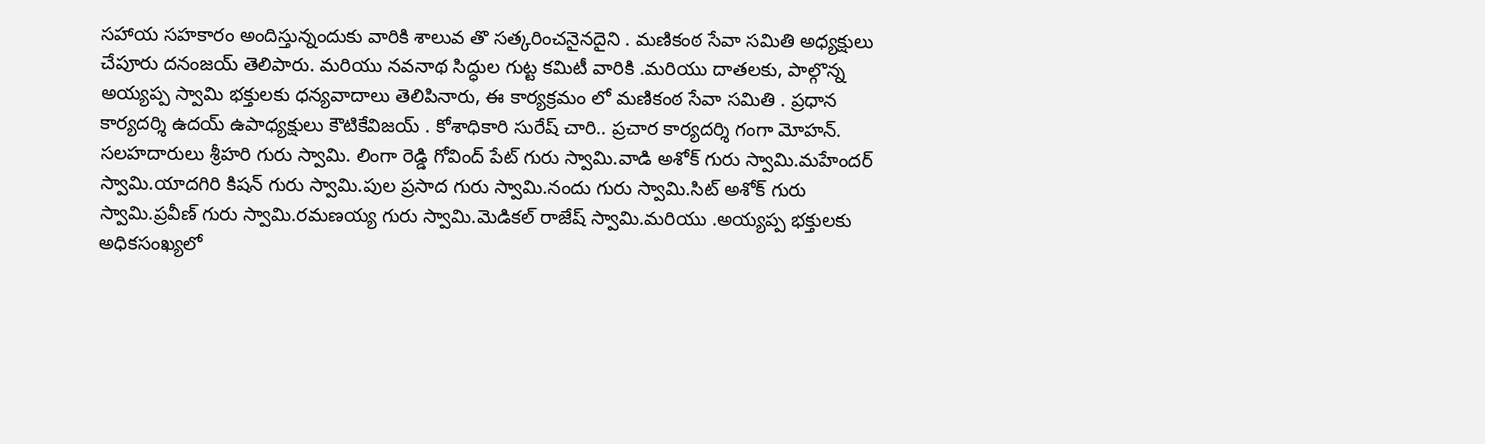సహాయ సహకారం అందిస్తున్నందుకు వారికి శాలువ తొ సత్కరించనైనదైని . మణికంఠ సేవా సమితి అధ్యక్షులు చేపూరు దనంజయ్ తెలిపారు. మరియు నవనాథ సిద్ధుల గుట్ట కమిటీ వారికి .మరియు దాతలకు, పాల్గొన్న అయ్యప్ప స్వామి భక్తులకు ధన్యవాదాలు తెలిపినారు, ఈ కార్యక్రమం లో మణికంఠ సేవా సమితి . ప్రధాన కార్యదర్శి ఉదయ్ ఉపాధ్యక్షులు కౌటికేవిజయ్ . కోశాధికారి సురేష్ చారి.. ప్రచార కార్యదర్శి గంగా మోహన్. సలహదారులు శ్రీహరి గురు స్వామి. లింగా రెడ్డి గోవింద్ పేట్ గురు స్వామి.వాడి అశోక్ గురు స్వామి.మహేందర్ స్వామి.యాదగిరి కిషన్ గురు స్వామి.పుల ప్రసాద గురు స్వామి.నందు గురు స్వామి.సిట్ అశోక్ గురు స్వామి.ప్రవీణ్ గురు స్వామి.రమణయ్య గురు స్వామి.మెడికల్ రాజేష్ స్వామి.మరియు .అయ్యప్ప భక్తులకు అధికసంఖ్యలో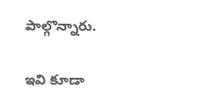పాల్గొన్నారు.

ఇవి కూడా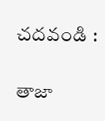చదవండి :

తాజా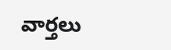వార్తలు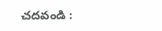చదవండి :